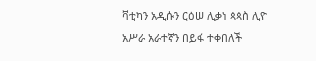ቫቲካን አዲሱን ርዕሠ ሊቃነ ጳጳስ ሊዮ አሥራ አራተኛን በይፋ ተቀበለች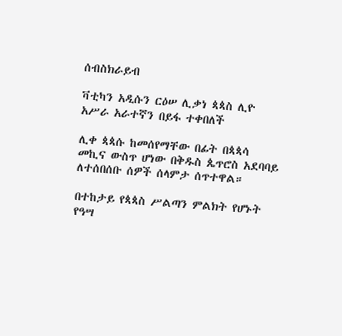ሰብስክራይብ

ቫቲካን አዲሱን ርዕሠ ሊቃነ ጳጳስ ሊዮ አሥራ አራተኛን በይፋ ተቀበለች

ሊቀ ጳጳሱ ከመሰየማቸው በፊት በጳጳሳ መኪና ውስጥ ሆነው በቅዱስ ጴጥሮስ አደባባይ ለተሰበሰቡ ሰዎች ሰላምታ ሰጥተዋል።

በተከታይ የጳጳስ ሥልጣን ምልክት የሆኑት የዓሣ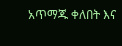አጥማጁ ቀለበት እና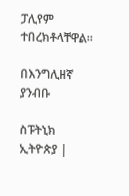ፓሊየም ተበረክቶላቸዋል።

በእንግሊዘኛ ያንብቡ

ስፑትኒክ ኢትዮጵያ |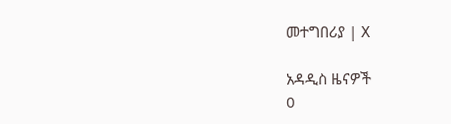መተግበሪያ | X

አዳዲስ ዜናዎች
0